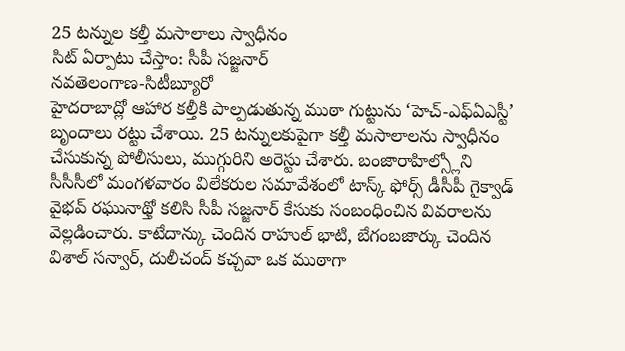25 టన్నుల కల్తీ మసాలాలు స్వాధీనం
సిట్ ఏర్పాటు చేస్తాం: సీపీ సజ్జనార్
నవతెలంగాణ-సిటీబ్యూరో
హైదరాబాద్లో ఆహార కల్తీకి పాల్పడుతున్న ముఠా గుట్టును ‘హెచ్-ఎఫ్ఏఎస్టీ’ బృందాలు రట్టు చేశాయి. 25 టన్నులకుపైగా కల్తీ మసాలాలను స్వాధీనం చేసుకున్న పోలీసులు, ముగ్గురిని అరెస్టు చేశారు. బంజారాహిల్స్లోని సీసీసీలో మంగళవారం విలేకరుల సమావేశంలో టాస్క్ ఫోర్స్ డీసీపీ గైక్వాడ్ వైభవ్ రఘునాథ్తో కలిసి సీపీ సజ్జనార్ కేసుకు సంబంధించిన వివరాలను వెల్లడించారు. కాటేదాన్కు చెందిన రాహుల్ భాటి, బేగంబజార్కు చెందిన విశాల్ సన్వార్, దులీచంద్ కచ్చవా ఒక ముఠాగా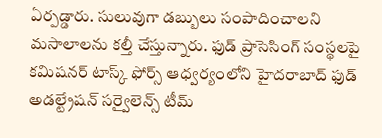ఏర్పడ్డారు. సులువుగా డబ్బులు సంపాదించాలని మసాలాలను కల్తీ చేస్తున్నారు. ఫుడ్ ప్రాసెసింగ్ సంస్థలపై కమిషనర్ టాస్క్ ఫోర్స్ ఆధ్వర్యంలోని హైదరాబాద్ ఫుడ్ అడల్ట్రేషన్ సర్వైలెన్స్ టీమ్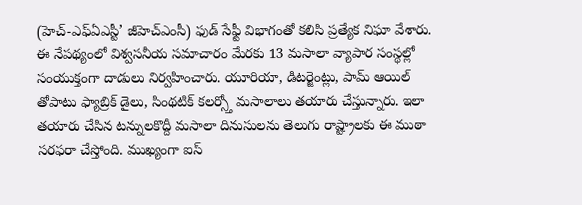(హెచ్-ఎఫ్ఏఎస్టీ’ జీహెచ్ఎంసీ) ఫుడ్ సేఫ్టీ విభాగంతో కలిసి ప్రత్యేక నిఘా వేశారు. ఈ నేపథ్యంలో విశ్వసనీయ సమాచారం మేరకు 13 మసాలా వ్యాపార సంస్థల్లో సంయుక్తంగా దాడులు నిర్వహించారు. యూరియా, డిటర్జెంట్లు, పామ్ ఆయిల్ తోపాటు ఫ్యాబ్రిక్ డైలు, సింథటిక్ కలర్స్తో మసాలాలు తయారు చేస్తున్నారు. ఇలా తయారు చేసిన టన్నులకొద్దీ మసాలా దినుసులను తెలుగు రాష్ట్రాలకు ఈ ముఠా సరఫరా చేస్తోంది. ముఖ్యంగా ఐస్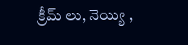క్రీమ్ లు, నెయ్యి ,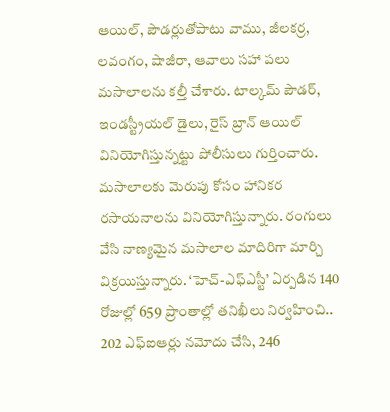ఆయిల్, పౌడర్లుతోపాటు వాము, జీలకర్ర, లవంగం, షాజీరా, ఆవాలు సహా పలు మసాలాలను కల్తీ చేశారు. టాల్కమ్ పౌడర్, ఇండస్ట్రీయల్ డైలు, రైస్ బ్రాన్ ఆయిల్ వినియోగిస్తున్నట్టు పోలీసులు గుర్తించారు. మసాలాలకు మెరుపు కోసం హానికర రసాయనాలను వినియోగిస్తున్నారు. రంగులు వేసి నాణ్యమైన మసాలాల మాదిరిగా మార్చి విక్రయిస్తున్నారు. ‘హెచ్-ఎఫ్ఎస్టీ’ ఏర్పడిన 140 రోజుల్లో 659 ప్రాంతాల్లో తనిఖీలు నిర్వహించి.. 202 ఎఫ్ఐఆర్లు నమోదు చేసి, 246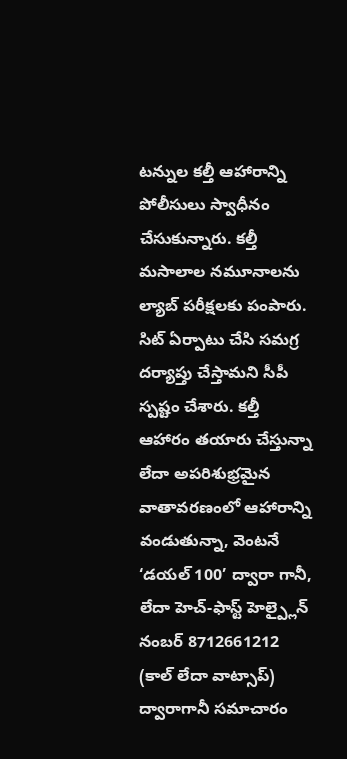టన్నుల కల్తీ ఆహారాన్ని పోలీసులు స్వాధీనం చేసుకున్నారు. కల్తీ మసాలాల నమూనాలను ల్యాబ్ పరీక్షలకు పంపారు. సిట్ ఏర్పాటు చేసి సమగ్ర దర్యాప్తు చేస్తామని సీపీ స్పష్టం చేశారు. కల్తీ ఆహారం తయారు చేస్తున్నా లేదా అపరిశుభ్రమైన వాతావరణంలో ఆహారాన్ని వండుతున్నా, వెంటనే ‘డయల్ 100’ ద్వారా గానీ, లేదా హెచ్-ఫాస్ట్ హెల్ప్లైన్ నంబర్ 8712661212 (కాల్ లేదా వాట్సాప్) ద్వారాగానీ సమాచారం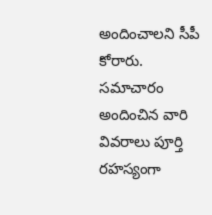అందించాలని సీపీ కోరారు. సమాచారం అందించిన వారి వివరాలు పూర్తి రహస్యంగా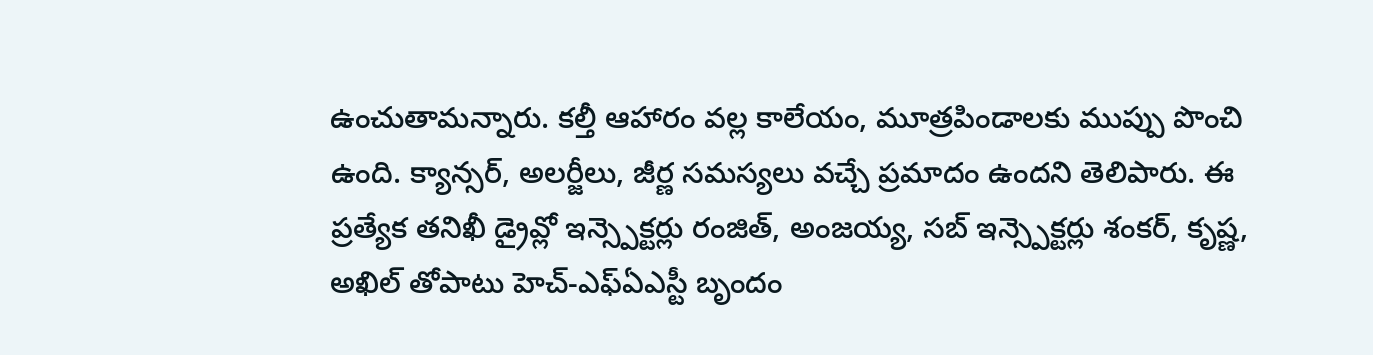ఉంచుతామన్నారు. కల్తీ ఆహారం వల్ల కాలేయం, మూత్రపిండాలకు ముప్పు పొంచి ఉంది. క్యాన్సర్, అలర్జీలు, జీర్ణ సమస్యలు వచ్చే ప్రమాదం ఉందని తెలిపారు. ఈ ప్రత్యేక తనిఖీ డ్రైవ్లో ఇన్స్పెక్టర్లు రంజిత్, అంజయ్య, సబ్ ఇన్స్పెక్టర్లు శంకర్, కృష్ణ, అఖిల్ తోపాటు హెచ్-ఎఫ్ఏఎస్టీ బృందం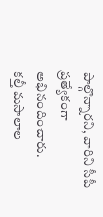పాల్గొన్నారని, వారిని సీపీ ప్రత్యేకంగా అభినందించారు.
కల్తీ మసాలాల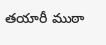తయారీ ముఠా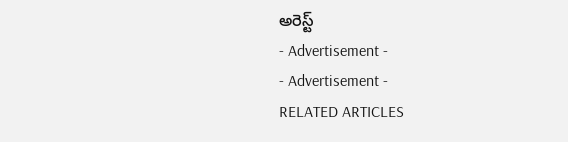అరెస్ట్
- Advertisement -
- Advertisement -
RELATED ARTICLES